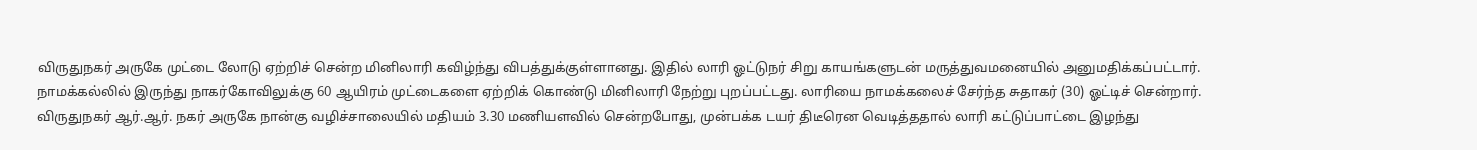விருதுநகர் அருகே முட்டை லோடு ஏற்றிச் சென்ற மினிலாரி கவிழ்ந்து விபத்துக்குள்ளானது. இதில் லாரி ஓட்டுநர் சிறு காயங்களுடன் மருத்துவமனையில் அனுமதிக்கப்பட்டார்.
நாமக்கல்லில் இருந்து நாகர்கோவிலுக்கு 60 ஆயிரம் முட்டைகளை ஏற்றிக் கொண்டு மினிலாரி நேற்று புறப்பட்டது. லாரியை நாமக்கலைச் சேர்ந்த சுதாகர் (30) ஓட்டிச் சென்றார். விருதுநகர் ஆர்.ஆர். நகர் அருகே நான்கு வழிச்சாலையில் மதியம் 3.30 மணியளவில் சென்றபோது, முன்பக்க டயர் திடீரென வெடித்ததால் லாரி கட்டுப்பாட்டை இழந்து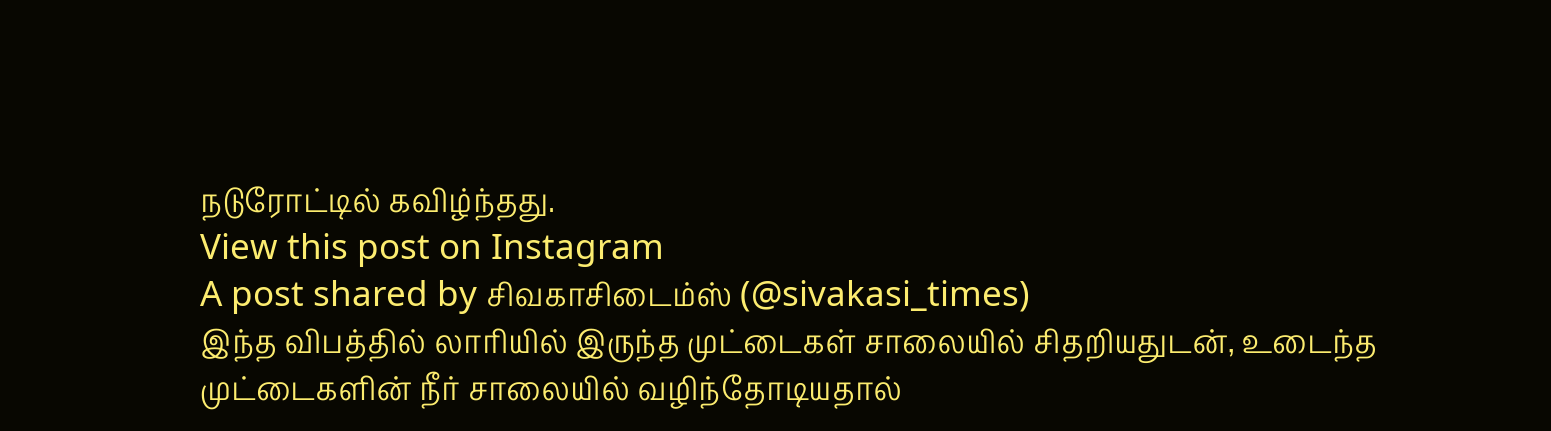நடுரோட்டில் கவிழ்ந்தது.
View this post on Instagram
A post shared by சிவகாசிடைம்ஸ் (@sivakasi_times)
இந்த விபத்தில் லாரியில் இருந்த முட்டைகள் சாலையில் சிதறியதுடன், உடைந்த முட்டைகளின் நீர் சாலையில் வழிந்தோடியதால்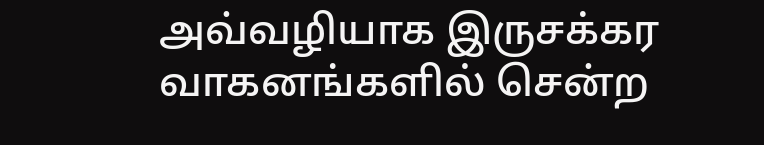அவ்வழியாக இருசக்கர வாகனங்களில் சென்ற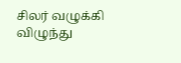சிலர் வழுக்கி விழுந்து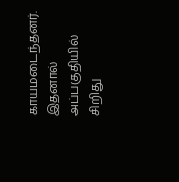காயமடைந்தனர். இதனால் அப்பகுதியில் சிறிது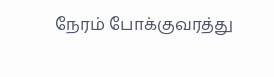நேரம் போக்குவரத்து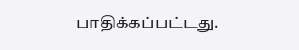பாதிக்கப்பட்டது.